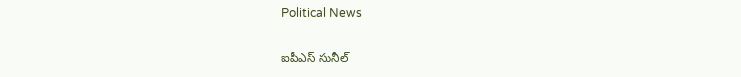Political News

ఐపీఎస్ సునీల్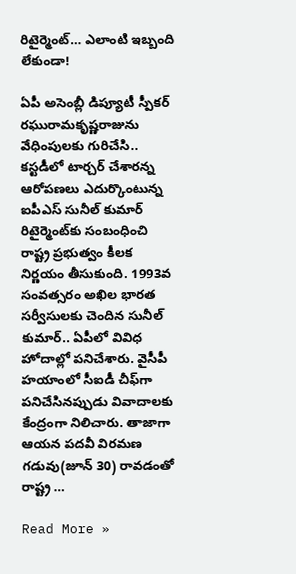రిటైర్మెంట్‌… ఎలాంటి ఇబ్బంది లేకుండా!

ఏపీ అసెంబ్లీ డిప్యూటీ స్పీక‌ర్ ర‌ఘురామ‌కృష్ణ‌రాజును వేధింపుల‌కు గురిచేసి.. క‌స్ట‌డీలో టార్చ‌ర్ చేశార‌న్న ఆరోప‌ణ‌లు ఎదుర్కొంటున్న ఐపీఎస్ సునీల్ కుమార్ రిటైర్మెంట్‌కు సంబంధించి రాష్ట్ర ప్ర‌భుత్వం కీల‌క నిర్ణ‌యం తీసుకుంది. 1993వ సంవ‌త్స‌రం అఖిల భార‌త స‌ర్వీసుల‌కు చెందిన సునీల్ కుమార్‌.. ఏపీలో వివిధ హోదాల్లో ప‌నిచేశారు. వైసీపీ హ‌యాంలో సీఐడీ చీఫ్‌గా ప‌నిచేసిన‌ప్పుడు వివాదాల‌కు కేంద్రంగా నిలిచారు. తాజాగా ఆయ‌న ప‌ద‌వీ విర‌మ‌ణ గ‌డువు(జూన్ 30) రావ‌డంతో రాష్ట్ర …

Read More »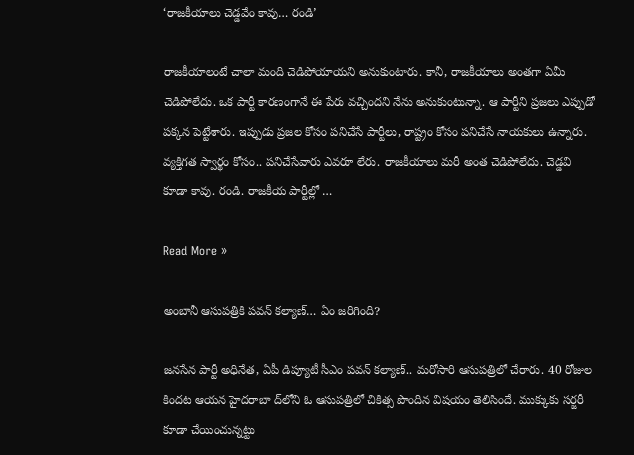‘రాజ‌కీయాలు చెడ్డ‌వేం కావు… రండి’

రాజ‌కీయాలంటే చాలా మంది చెడిపోయాయ‌ని అనుకుంటారు. కానీ, రాజ‌కీయాలు అంత‌గా ఏమీ చెడిపోలేదు. ఒక పార్టీ కార‌ణంగానే ఈ పేరు వ‌చ్చింద‌ని నేను అనుకుంటున్నా. ఆ పార్టీని ప్ర‌జ‌లు ఎప్పుడో ప‌క్క‌న పెట్టేశారు. ఇప్పుడు ప్ర‌జ‌ల కోసం ప‌నిచేసే పార్టీలు, రాష్ట్రం కోసం ప‌నిచేసే నాయ‌కులు ఉన్నారు. వ్య‌క్తిగ‌త స్వార్థం కోసం.. ప‌నిచేసేవారు ఎవ‌రూ లేరు. రాజ‌కీయాలు మ‌రీ అంత చెడిపోలేదు. చెడ్డ‌వి కూడా కావు. రండి. రాజ‌కీయ పార్టీల్లో …

Read More »

అంబానీ ఆసుప‌త్రికి ప‌వ‌న్ క‌ల్యాణ్‌… ఏం జ‌రిగింది?

జ‌న‌సేన పార్టీ అధినేత‌, ఏపీ డిప్యూటీ సీఎం ప‌వ‌న్ క‌ల్యాణ్‌.. మ‌రోసారి ఆసుప‌త్రిలో చేరారు. 40 రోజుల కింద‌ట‌ ఆయ‌న హైద‌రాబా ద్‌లోని ఓ ఆసుప‌త్రిలో చికిత్స పొందిన విష‌యం తెలిసిందే. ముక్కుకు స‌ర్జ‌రీ కూడా చేయించున్న‌ట్టు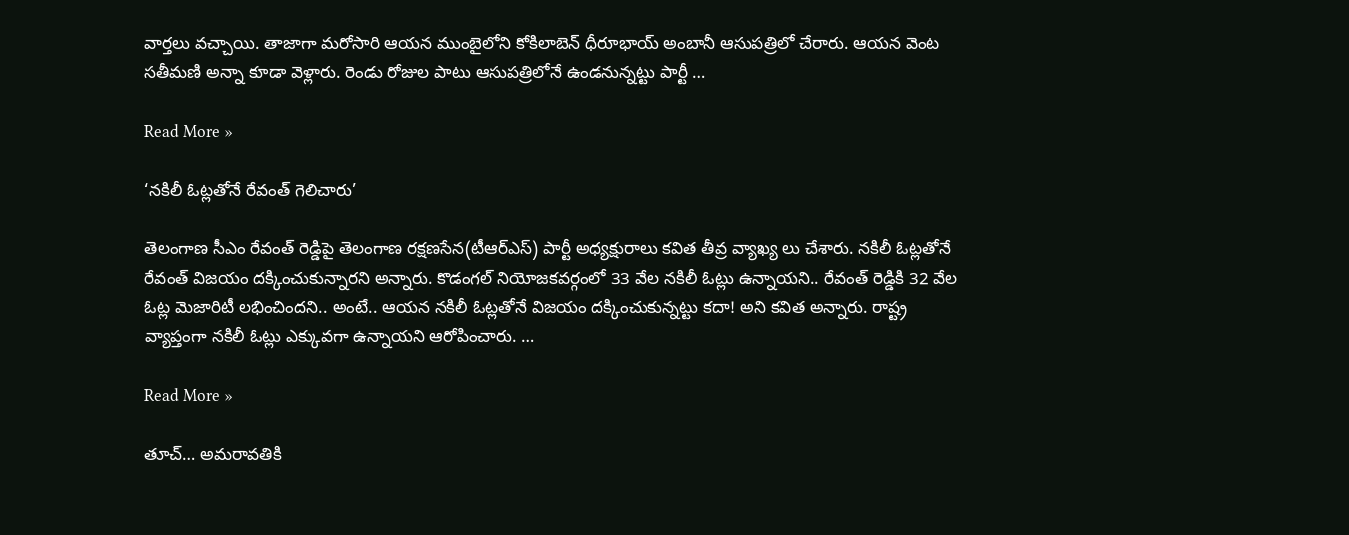వార్త‌లు వ‌చ్చాయి. తాజాగా మ‌రోసారి ఆయ‌న ముంబైలోని కోకిలాబెన్ ధీరూభాయ్ అంబానీ ఆసుప‌త్రిలో చేరారు. ఆయ‌న వెంట స‌తీమ‌ణి అన్నా కూడా వెళ్లారు. రెండు రోజుల పాటు ఆసుప‌త్రిలోనే ఉండ‌నున్న‌ట్టు పార్టీ …

Read More »

‘న‌కిలీ ఓట్ల‌తోనే రేవంత్ గెలిచారు’

తెలంగాణ సీఎం రేవంత్ రెడ్డిపై తెలంగాణ ర‌క్ష‌ణ‌సేన(టీఆర్ఎస్‌) పార్టీ అధ్యక్షురాలు క‌విత తీవ్ర వ్యాఖ్య లు చేశారు. న‌కిలీ ఓట్ల‌తోనే రేవంత్ విజ‌యం ద‌క్కించుకున్నార‌ని అన్నారు. కొడంగ‌ల్ నియోజ‌క‌వ‌ర్గంలో 33 వేల‌ న‌కిలీ ఓట్లు ఉన్నాయ‌ని.. రేవంత్ రెడ్డికి 32 వేల ఓట్ల మెజారిటీ ల‌భించింద‌ని.. అంటే.. ఆయ‌న న‌కిలీ ఓట్ల‌తోనే విజ‌యం ద‌క్కించుకున్న‌ట్టు క‌దా! అని క‌విత అన్నారు. రాష్ట్ర వ్యాప్తంగా న‌కిలీ ఓట్లు ఎక్కువ‌గా ఉన్నాయ‌ని ఆరోపించారు. …

Read More »

తూచ్… అమరావతికి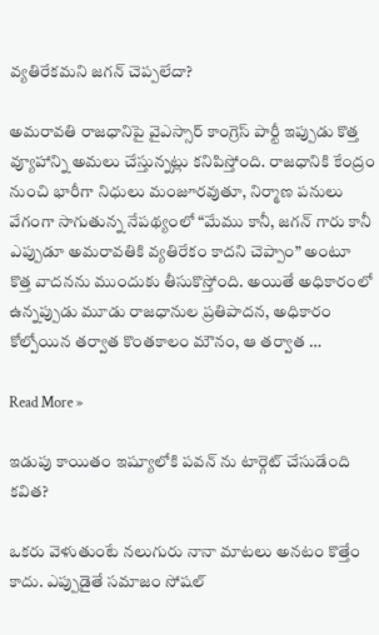వ్యతిరేకమని జగన్ చెప్పలేదా?

అమరావతి రాజధానిపై వైఎస్సార్ కాంగ్రెస్ పార్టీ ఇప్పుడు కొత్త వ్యూహాన్ని అమలు చేస్తున్నట్లు కనిపిస్తోంది. రాజధానికి కేంద్రం నుంచి భారీగా నిధులు మంజూరవుతూ, నిర్మాణ పనులు వేగంగా సాగుతున్న నేపథ్యంలో “మేము కానీ, జగన్ గారు కానీ ఎప్పుడూ అమరావతికి వ్యతిరేకం కాదని చెప్పాం” అంటూ కొత్త వాదనను ముందుకు తీసుకొస్తోంది. అయితే అధికారంలో ఉన్నప్పుడు మూడు రాజధానుల ప్రతిపాదన, అధికారం కోల్పోయిన తర్వాత కొంతకాలం మౌనం, ఆ తర్వాత …

Read More »

ఇడుపు కాయితం ఇష్యూలోకి పవన్ ను టార్గెట్ చేసుడేంది కవిత?

ఒకరు వెళుతుంటే నలుగురు నానా మాటలు అనటం కొత్తేం కాదు. ఎప్పుడైతే సమాజం సోషల్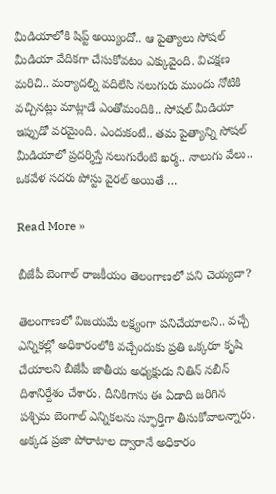మీడియాలోకి షిప్ట్ అయ్యిందో.. ఆ పైత్యాలు సోషల్ మీడియా వేదికగా చేసుకోవటం ఎక్కువైంది. విచక్షణ మరిచి.. మర్యాదల్ని వదిలేసి నలుగురు ముందు నోటికి వచ్చినట్లు మాట్లాడే ఎంతోమందికి.. సోషల్ మీడియా ఇప్పుడో వరమైంది. ఎందుకంటే.. తమ పైత్యాన్ని సోషల్ మీడియాలో ప్రదర్శిస్తే నలుగురేంటి ఖర్మ.. నాలుగు వేలు.. ఒకవేళ సదరు పోస్టు వైరల్ అయితే …

Read More »

బీజేపీ బెంగాల్ రాజకీయం తెలంగాణలో పని చెయ్యదా?

తెలంగాణ‌లో విజ‌య‌మే ల‌క్ష్యంగా ప‌నిచేయాల‌ని.. వ‌చ్చే ఎన్నిక‌ల్లో అధికారంలోకి వ‌చ్చేందుకు ప్ర‌తి ఒక్క‌రూ కృషి చేయాల‌ని బీజేపీ జాతీయ అధ్య‌క్షుడు నితిన్ న‌బీన్ దిశానిర్దేశం చేశారు. దీనికిగాను ఈ ఏడాది జ‌రిగిన ప‌శ్చిమ బెంగాల్ ఎన్నిక‌ల‌ను స్ఫూర్తిగా తీసుకోవాల‌న్నారు. అక్క‌డ ప్ర‌జా పోరాటాల ద్వారానే అధికారం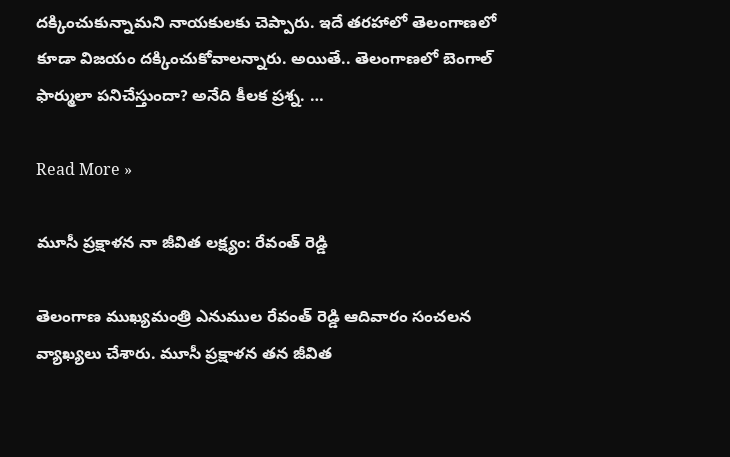ద‌క్కించుకున్నామ‌ని నాయ‌కుల‌కు చెప్పారు. ఇదే త‌ర‌హాలో తెలంగాణ‌లో కూడా విజ‌యం ద‌క్కించుకోవాల‌న్నారు. అయితే.. తెలంగాణ‌లో బెంగాల్ ఫార్ములా ప‌నిచేస్తుందా? అనేది కీల‌క ప్ర‌శ్న‌. …

Read More »

మూసీ ప్రక్షాళన నా జీవిత లక్ష్యం: రేవంత్ రెడ్డి

తెలంగాణ ముఖ్యమంత్రి ఎనుముల రేవంత్ రెడ్డి ఆదివారం సంచలన వ్యాఖ్యలు చేశారు. మూసీ ప్రక్షాళన తన జీవిత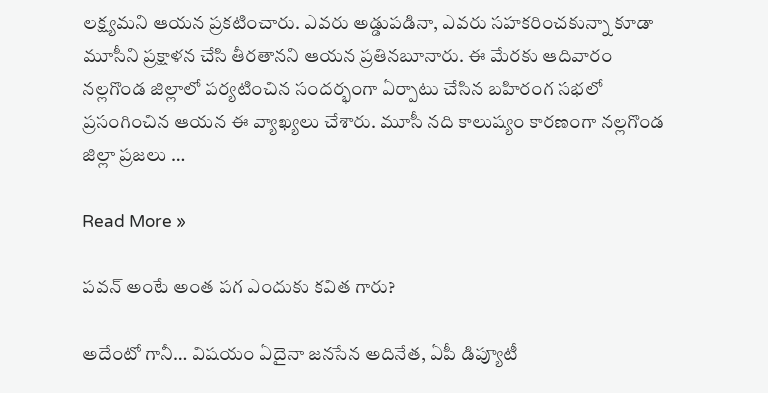లక్ష్యమని ఆయన ప్రకటించారు. ఎవరు అడ్డుపడినా, ఎవరు సహకరించకున్నా కూడా మూసీని ప్రక్షాళన చేసి తీరతానని ఆయన ప్రతినబూనారు. ఈ మేరకు ఆదివారం నల్లగొండ జిల్లాలో పర్యటించిన సందర్భంగా ఏర్పాటు చేసిన బహిరంగ సభలో ప్రసంగించిన ఆయన ఈ వ్యాఖ్యలు చేశారు. మూసీ నది కాలుష్యం కారణంగా నల్లగొండ జిల్లా ప్రజలు …

Read More »

పవన్ అంటే అంత పగ ఎందుకు కవిత గారు?

అదేంటో గానీ… విషయం ఏదైనా జనసేన అదినేత, ఏపీ డిప్యూటీ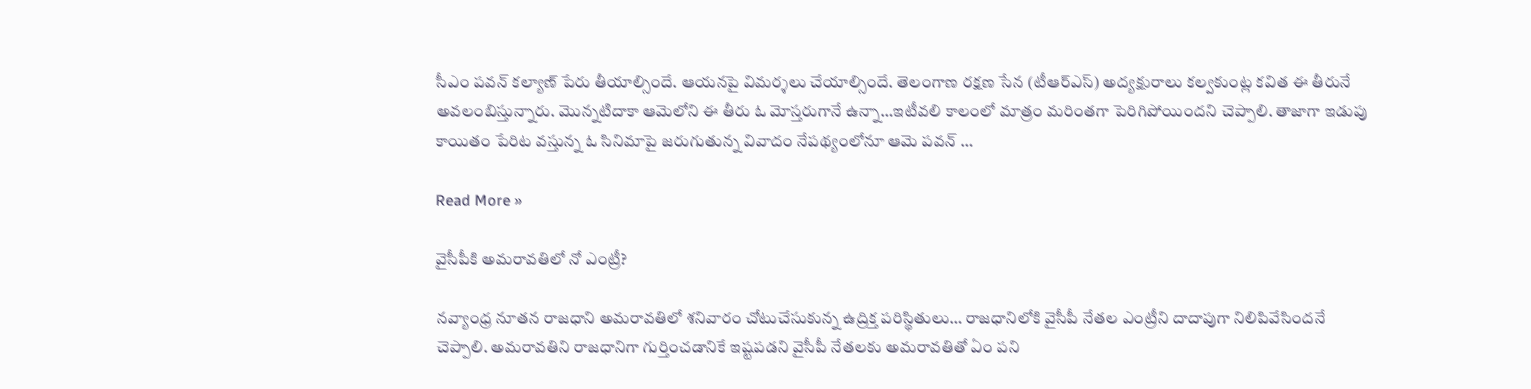సీఎం పవన్ కల్యాణ్ పేరు తీయాల్సిందే. ఆయనపై విమర్శలు చేయాల్సిందే. తెలంగాణ రక్షణ సేన (టీఆర్ఎస్) అద్యక్షురాలు కల్వకుంట్ల కవిత ఈ తీరునే అవలంబిస్తున్నారు. మొన్నటిదాకా ఆమెలోని ఈ తీరు ఓ మోస్తరుగానే ఉన్నా…ఇటీవలి కాలంలో మాత్రం మరింతగా పెరిగిపోయిందని చెప్పాలి. తాజాగా ఇడుపు కాయితం పేరిట వస్తున్న ఓ సినిమాపై జరుగుతున్న వివాదం నేపథ్యంలోనూ ఆమె పవన్ …

Read More »

వైసీపీకి అమరావతిలో నో ఎంట్రీ?

నవ్యాంధ్ర నూతన రాజధాని అమరావతిలో శనివారం చోటుచేసుకున్న ఉద్రిక్త పరిస్థితులు… రాజధానిలోకి వైసీపీ నేతల ఎంట్రీని దాదాపుగా నిలిపివేసిందనే చెప్పాలి. అమరావతిని రాజధానిగా గుర్తించడానికే ఇష్టపడని వైసీపీ నేతలకు అమరావతితో ఏం పని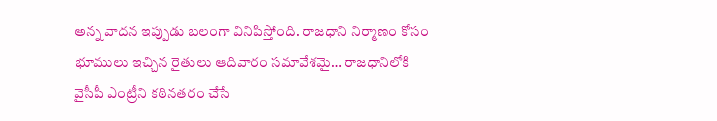అన్న వాదన ఇప్పుడు బలంగా వినిపిస్తోంది. రాజధాని నిర్మాణం కోసం భూములు ఇచ్చిన రైతులు ఆదివారం సమావేశమై… రాజధానిలోకి వైసీపీ ఎంట్రీని కఠినతరం చేసే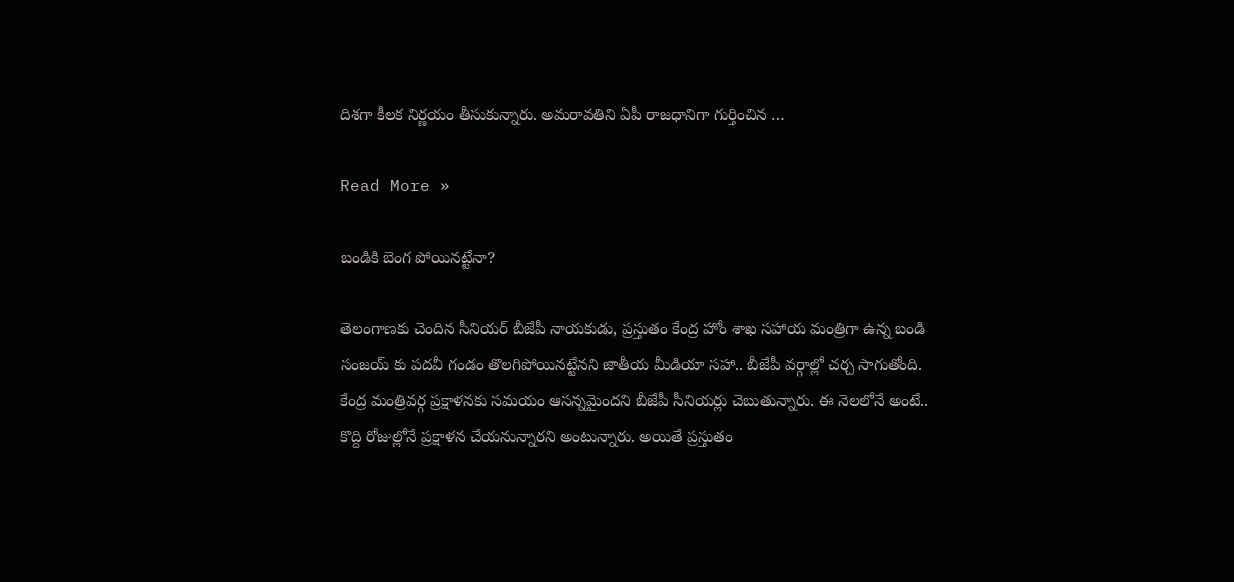దిశగా కీలక నిర్ణయం తీసుకున్నారు. అమరావతిని ఏపీ రాజధానిగా గుర్తించిన …

Read More »

బండికి బెంగ పోయిన‌ట్టేనా?

తెలంగాణ‌కు చెందిన సీనియ‌ర్ బీజేపీ నాయ‌కుడు, ప్ర‌స్తుతం కేంద్ర హోం శాఖ స‌హాయ మంత్రిగా ఉన్న బండి సంజ‌య్ కు ప‌ద‌వీ గండం తొల‌గిపోయిన‌ట్టేన‌ని జాతీయ మీడియా స‌హా.. బీజేపీ వ‌ర్గాల్లో చ‌ర్చ సాగుతోంది. కేంద్ర మంత్రివ‌ర్గ ప్ర‌క్షాళ‌న‌కు స‌మ‌యం ఆస‌న్న‌మైంద‌ని బీజేపీ సీనియ‌ర్లు చెబుతున్నారు. ఈ నెల‌లోనే అంటే.. కొద్ది రోజుల్లోనే ప్ర‌క్షాళ‌న చేయ‌నున్నార‌ని అంటున్నారు. అయితే ప్ర‌స్తుతం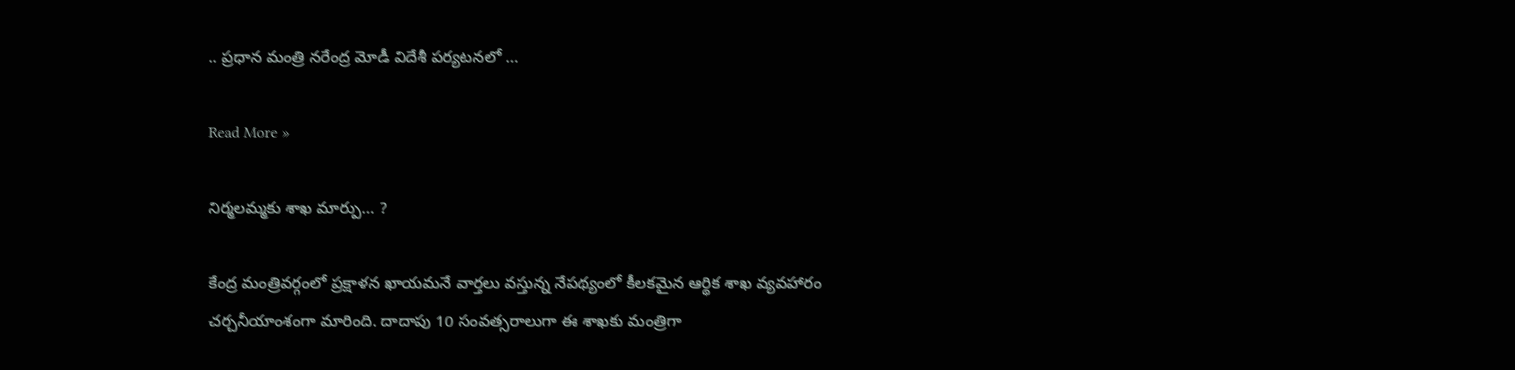.. ప్ర‌ధాన మంత్రి న‌రేంద్ర మోడీ విదేశీ ప‌ర్య‌ట‌న‌లో …

Read More »

నిర్మ‌ల‌మ్మ‌కు శాఖ మార్పు… ?

కేంద్ర మంత్రివ‌ర్గంలో ప్ర‌క్షాళ‌న ఖాయ‌మ‌నే వార్త‌లు వ‌స్తున్న నేప‌థ్యంలో కీల‌క‌మైన ఆర్థిక శాఖ వ్య‌వ‌హారం చ‌ర్చ‌నీయాంశంగా మారింది. దాదాపు 10 సంవ‌త్స‌రాలుగా ఈ శాఖ‌కు మంత్రిగా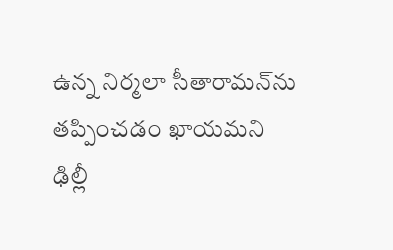ఉన్న నిర్మ‌లా సీతారామ‌న్‌ను త‌ప్పించ‌డం ఖాయ‌మ‌ని ఢిల్లీ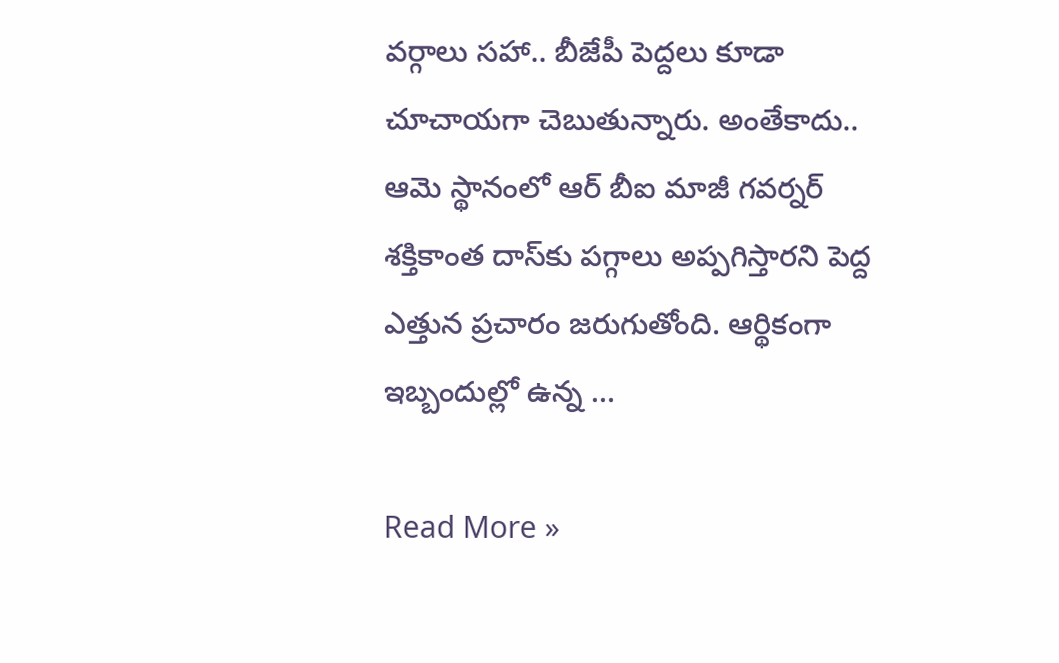వ‌ర్గాలు స‌హా.. బీజేపీ పెద్ద‌లు కూడా చూచాయ‌గా చెబుతున్నారు. అంతేకాదు.. ఆమె స్థానంలో ఆర్ బీఐ మాజీ గ‌వ‌ర్న‌ర్ శ‌క్తికాంత దాస్‌కు ప‌గ్గాలు అప్ప‌గిస్తార‌ని పెద్ద ఎత్తున ప్ర‌చారం జ‌రుగుతోంది. ఆర్థికంగా ఇబ్బందుల్లో ఉన్న …

Read More »